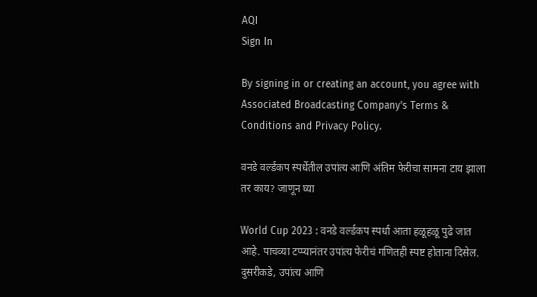AQI
Sign In

By signing in or creating an account, you agree with Associated Broadcasting Company's Terms & Conditions and Privacy Policy.

वनडे वर्ल्डकप स्पर्धेतील उपांत्य आणि अंतिम फेरीचा सामना टाय झाला तर काय? जाणून घ्या

World Cup 2023 : वनडे वर्ल्डकप स्पर्धा आता हळूहळू पुढे जात आहे. पाचव्या टप्प्यानंतर उपांत्य फेरीचं गणितही स्पष्ट होताना दिसेल. दुसरीकडे, उपांत्य आणि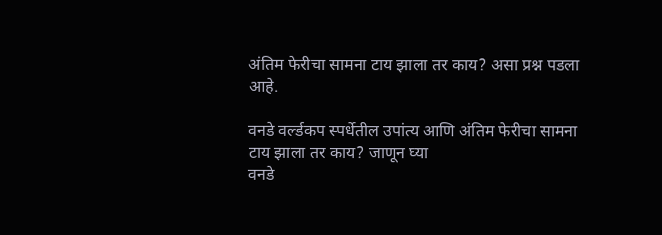अंतिम फेरीचा सामना टाय झाला तर काय? असा प्रश्न पडला आहे.

वनडे वर्ल्डकप स्पर्धेतील उपांत्य आणि अंतिम फेरीचा सामना टाय झाला तर काय? जाणून घ्या
वनडे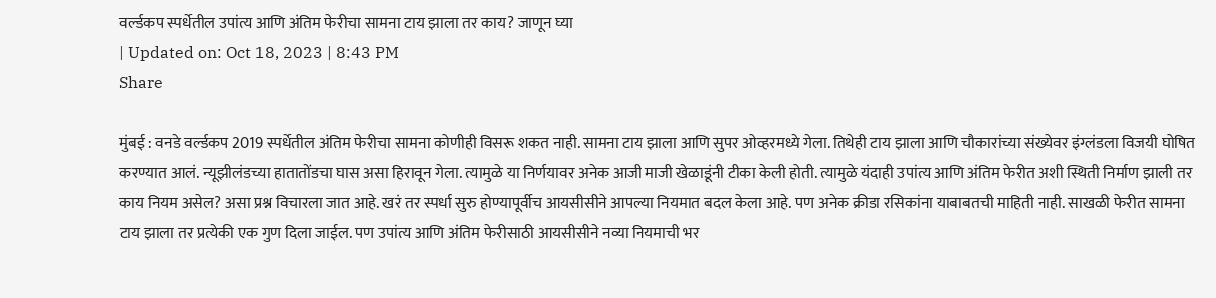वर्ल्डकप स्पर्धेतील उपांत्य आणि अंतिम फेरीचा सामना टाय झाला तर काय? जाणून घ्या
| Updated on: Oct 18, 2023 | 8:43 PM
Share

मुंबई : वनडे वर्ल्डकप 2019 स्पर्धेतील अंतिम फेरीचा सामना कोणीही विसरू शकत नाही. सामना टाय झाला आणि सुपर ओव्हरमध्ये गेला. तिथेही टाय झाला आणि चौकारांच्या संख्येवर इंग्लंडला विजयी घोषित करण्यात आलं. न्यूझीलंडच्या हातातोंडचा घास असा हिरावून गेला. त्यामुळे या निर्णयावर अनेक आजी माजी खेळाडूंनी टीका केली होती. त्यामुळे यंदाही उपांत्य आणि अंतिम फेरीत अशी स्थिती निर्माण झाली तर काय नियम असेल? असा प्रश्न विचारला जात आहे. खरं तर स्पर्धा सुरु होण्यापूर्वीच आयसीसीने आपल्या नियमात बदल केला आहे. पण अनेक क्रीडा रसिकांना याबाबतची माहिती नाही. साखळी फेरीत सामना टाय झाला तर प्रत्येकी एक गुण दिला जाईल. पण उपांत्य आणि अंतिम फेरीसाठी आयसीसीने नव्या नियमाची भर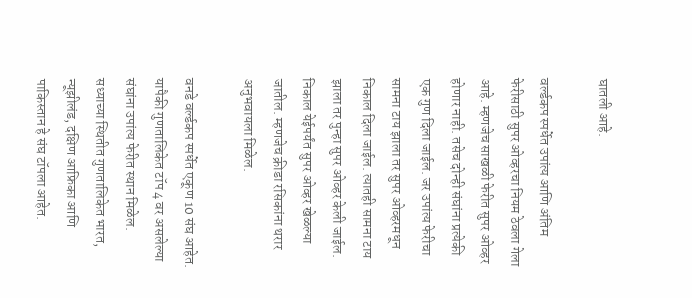घातली आहे.

वर्ल्डकप स्पर्धेत उपांत्य आणि अंतिम फेरीसाठी सुपर ओव्हरचा नियम ठेवला गेला आहे. म्हणजेच साखळी फेरीत सुपर ओव्हर होणार नाही. तसेच दोन्ही संघांना प्रत्येकी एक गुण दिला जाईल. जर उपांत्य फेरीचा सामना टाय झाला तर सुपर ओव्हरमधून निकाल दिला जाईल. त्यातही सामना टाय झाला तर पुन्हा सुपर ओव्हर केली जाईल. निकाल येईपर्यंत सुपर ओव्हर खेळल्या जातील. म्हणजेच क्रीडा रसिकांना थरार अनुभवायला मिळेल.

वनडे वर्ल्डकप स्पर्धेत एकूण 10 संघ आहेत. यापैकी गुणतालिकेत टॉप 4 वर असलेल्या संघांना उपांत्य फेरीत स्थान मिळेल. सध्याच्या स्थितीत गुणतालिकेत भारत, न्यूझीलंड, दक्षिण आफ्रिका आणि पाकिस्तान हे संघ टॉपला आहेत.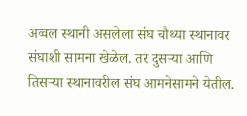अव्वल स्थानी असलेला संघ चौथ्या स्थानावर संघाशी सामना खेळेल. तर दुसऱ्या आणि तिसऱ्या स्थानावरील संघ आमनेसामने येतील.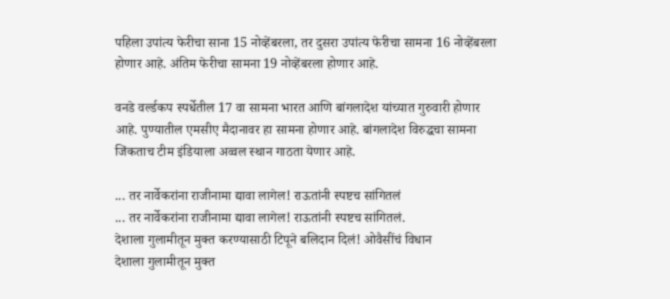पहिला उपांत्य फेरीचा साना 15 नोव्हेंबरला, तर दुसरा उपांत्य फेरीचा सामना 16 नोव्हेंबरला होणार आहे. अंतिम फेरीचा सामना 19 नोव्हेंबरला होणार आहे.

वनडे वर्ल्डकप स्पर्धेतील 17 वा सामना भारत आणि बांगलादेश यांच्यात गुरुवारी होणार आहे. पुण्यातील एमसीए मैदानावर हा सामना होणार आहे. बांगलादेश विरुद्धचा सामना जिंकताच टीम इंडियाला अव्वल स्थान गाठता येणार आहे.

... तर नार्वेकरांना राजीनामा द्यावा लागेल! राऊतांनी स्पष्टच सांगितलं
... तर नार्वेकरांना राजीनामा द्यावा लागेल! राऊतांनी स्पष्टच सांगितलं.
देशाला गुलामीतून मुक्त करण्यासाठी टिपूने बलिदान दिलं! ओवैसींचं विधान
देशाला गुलामीतून मुक्त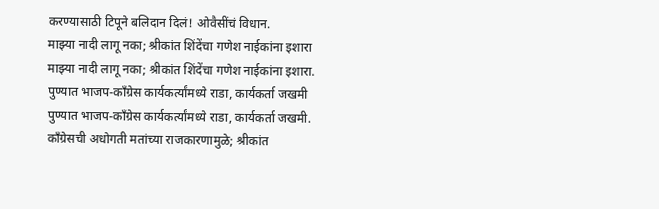करण्यासाठी टिपूने बलिदान दिलं! ओवैसींचं विधान.
माझ्या नादी लागू नका; श्रीकांत शिंदेंचा गणेश नाईकांना इशारा
माझ्या नादी लागू नका; श्रीकांत शिंदेंचा गणेश नाईकांना इशारा.
पुण्यात भाजप-काँग्रेस कार्यकर्त्यांमध्ये राडा, कार्यकर्ता जखमी
पुण्यात भाजप-काँग्रेस कार्यकर्त्यांमध्ये राडा, कार्यकर्ता जखमी.
काँग्रेसची अधोगती मतांच्या राजकारणामुळे; श्रीकांत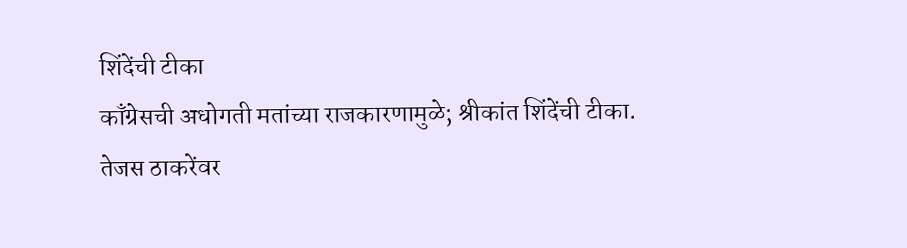शिंदेंची टीका
काँग्रेसची अधोगती मतांच्या राजकारणामुळे; श्रीकांत शिंदेंची टीका.
तेजस ठाकरेंवर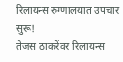रिलायन्स रुग्णालयात उपचार सुरू!
तेजस ठाकरेंवर रिलायन्स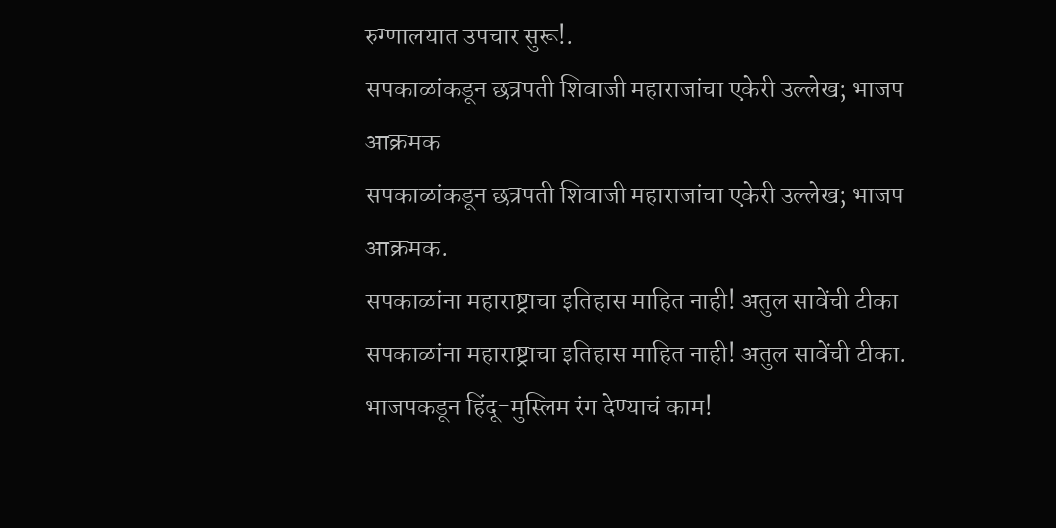रुग्णालयात उपचार सुरू!.
सपकाळांकडून छत्रपती शिवाजी महाराजांचा एकेरी उल्लेख; भाजप आक्रमक
सपकाळांकडून छत्रपती शिवाजी महाराजांचा एकेरी उल्लेख; भाजप आक्रमक.
सपकाळांना महाराष्ट्राचा इतिहास माहित नाही! अतुल सावेंची टीका
सपकाळांना महाराष्ट्राचा इतिहास माहित नाही! अतुल सावेंची टीका.
भाजपकडून हिंदू-मुस्लिम रंग देण्याचं काम!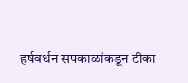हर्षवर्धन सपकाळांकडून टीका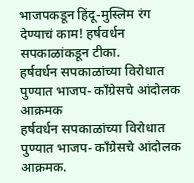भाजपकडून हिंदू-मुस्लिम रंग देण्याचं काम! हर्षवर्धन सपकाळांकडून टीका.
हर्षवर्धन सपकाळांच्या विरोधात पुण्यात भाजप- काँग्रेसचे आंदोलक आक्रमक
हर्षवर्धन सपकाळांच्या विरोधात पुण्यात भाजप- काँग्रेसचे आंदोलक आक्रमक.